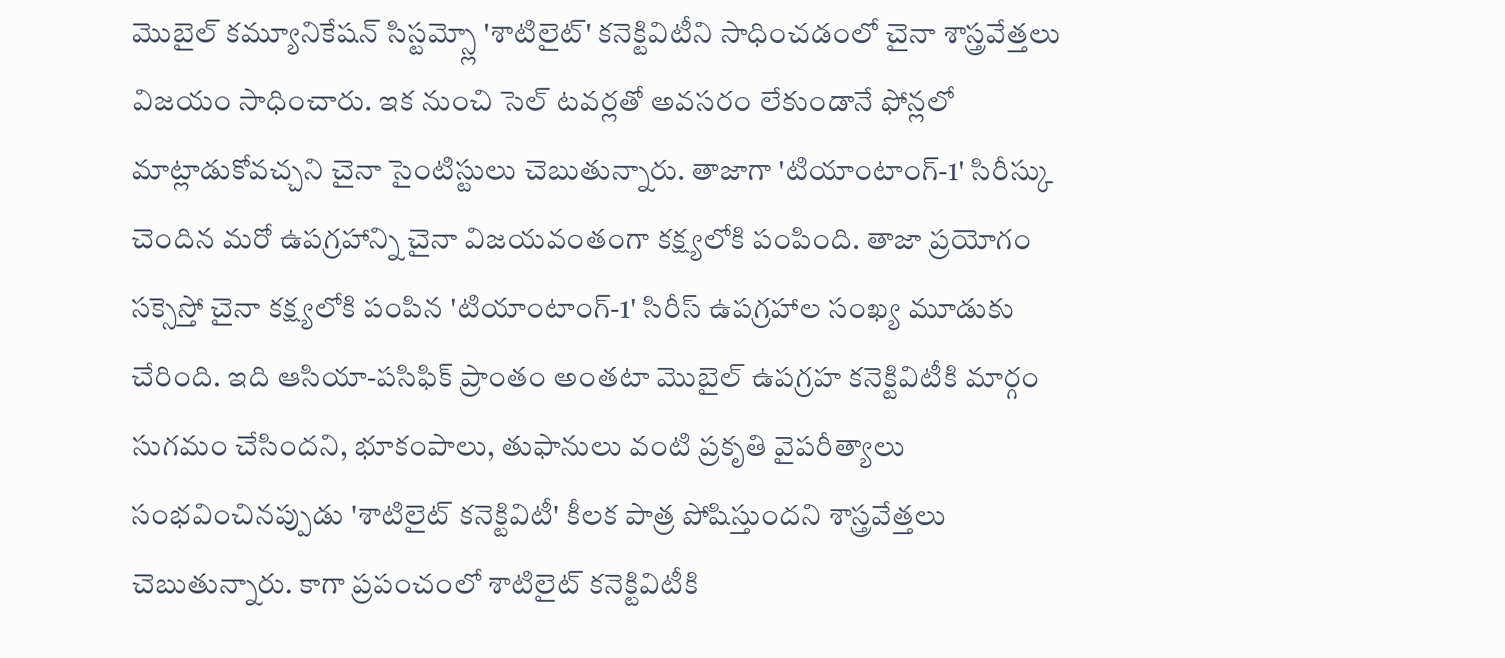మొబైల్ కమ్యూనికేషన్ సిస్టమ్స్లో 'శాటిలైట్' కనెక్టివిటీని సాధించడంలో చైనా శాస్త్రవేత్తలు విజయం సాధించారు. ఇక నుంచి సెల్ టవర్లతో అవసరం లేకుండానే ఫోన్లలో మాట్లాడుకోవచ్చని చైనా సైంటిస్టులు చెబుతున్నారు. తాజాగా 'టియాంటాంగ్-1' సిరీస్కు చెందిన మరో ఉపగ్రహాన్ని చైనా విజయవంతంగా కక్ష్యలోకి పంపింది. తాజా ప్రయోగం సక్సెస్తో చైనా కక్ష్యలోకి పంపిన 'టియాంటాంగ్-1' సిరీస్ ఉపగ్రహాల సంఖ్య మూడుకు చేరింది. ఇది ఆసియా-పసిఫిక్ ప్రాంతం అంతటా మొబైల్ ఉపగ్రహ కనెక్టివిటీకి మార్గం సుగమం చేసిందని, భూకంపాలు, తుఫానులు వంటి ప్రకృతి వైపరీత్యాలు సంభవించినప్పుడు 'శాటిలైట్ కనెక్టివిటీ' కీలక పాత్ర పోషిస్తుందని శాస్త్రవేత్తలు చెబుతున్నారు. కాగా ప్రపంచంలో శాటిలైట్ కనెక్టివిటీకి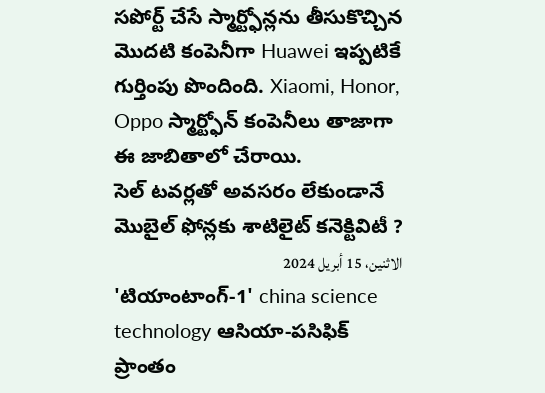సపోర్ట్ చేసే స్మార్ట్ఫోన్లను తీసుకొచ్చిన మొదటి కంపెనీగా Huawei ఇప్పటికే గుర్తింపు పొందింది. Xiaomi, Honor, Oppo స్మార్ట్ఫోన్ కంపెనీలు తాజాగా ఈ జాబితాలో చేరాయి.
సెల్ టవర్లతో అవసరం లేకుండానే మొబైల్ ఫోన్లకు శాటిలైట్ కనెక్టివిటీ ?
الاثنين، 15 أبريل 2024
'టియాంటాంగ్-1' china science technology ఆసియా-పసిఫిక్ ప్రాంతం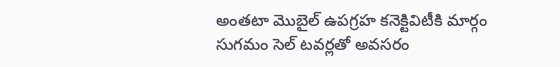అంతటా మొబైల్ ఉపగ్రహ కనెక్టివిటీకి మార్గం సుగమం సెల్ టవర్లతో అవసరం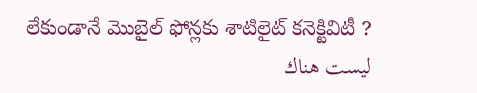లేకుండానే మొబైల్ ఫోన్లకు శాటిలైట్ కనెక్టివిటీ ?
ليست هناك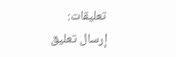تعليقات:
إرسال تعليق